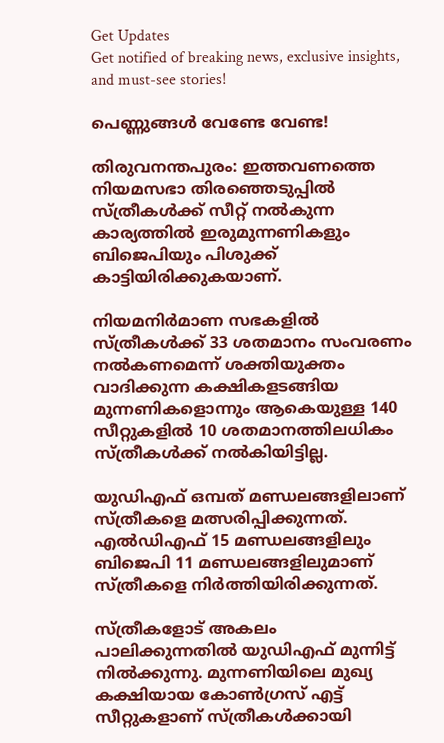Get Updates
Get notified of breaking news, exclusive insights, and must-see stories!

പെണ്ണുങ്ങള്‍ വേണ്ടേ വേണ്ട!

തിരുവനന്തപുരം: ഇത്തവണത്തെ നിയമസഭാ തിരഞ്ഞെടുപ്പില്‍ സ്ത്രീകള്‍ക്ക് സീറ്റ് നല്‍കുന്ന കാര്യത്തില്‍ ഇരുമുന്നണികളും ബിജെപിയും പിശുക്ക് കാട്ടിയിരിക്കുകയാണ്.

നിയമനിര്‍മാണ സഭകളില്‍ സ്ത്രീകള്‍ക്ക് 33 ശതമാനം സംവരണം നല്‍കണമെന്ന് ശക്തിയുക്തം വാദിക്കുന്ന കക്ഷികളടങ്ങിയ മുന്നണികളൊന്നും ആകെയുള്ള 140 സീറ്റുകളില്‍ 10 ശതമാനത്തിലധികം സ്ത്രീകള്‍ക്ക് നല്‍കിയിട്ടില്ല.

യുഡിഎഫ് ഒമ്പത് മണ്ഡലങ്ങളിലാണ് സ്ത്രീകളെ മത്സരിപ്പിക്കുന്നത്. എല്‍ഡിഎഫ് 15 മണ്ഡലങ്ങളിലും ബിജെപി 11 മണ്ഡലങ്ങളിലുമാണ് സ്ത്രീകളെ നിര്‍ത്തിയിരിക്കുന്നത്.

സ്ത്രീകളോട് അകലം പാലിക്കുന്നതില്‍ യുഡിഎഫ് മുന്നിട്ട് നില്‍ക്കുന്നു. മുന്നണിയിലെ മുഖ്യ കക്ഷിയായ കോണ്‍ഗ്രസ് എട്ട് സീറ്റുകളാണ് സ്ത്രീകള്‍ക്കായി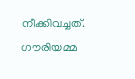നീക്കിവച്ചത്. ഗൗരിയമ്മ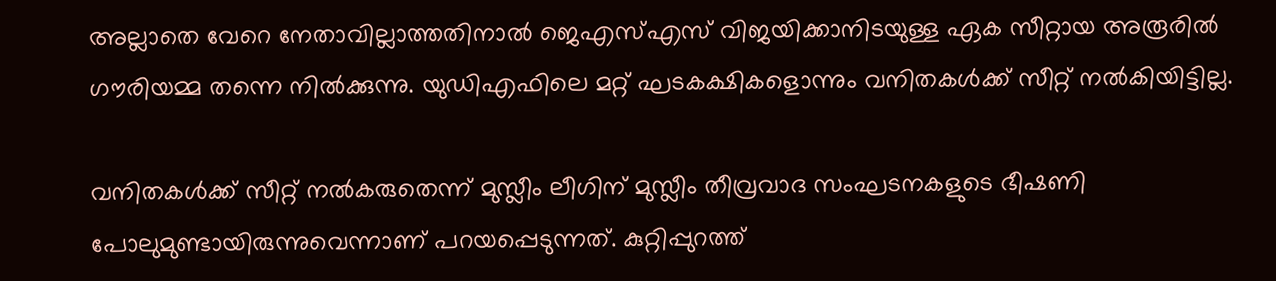അല്ലാതെ വേറെ നേതാവില്ലാത്തതിനാല്‍ ജെഎസ്എസ് വിജയിക്കാനിടയുള്ള ഏക സീറ്റായ അരൂരില്‍ ഗൗരിയമ്മ തന്നെ നില്‍ക്കുന്നു. യുഡിഎഫിലെ മറ്റ് ഘടകക്ഷികളൊന്നും വനിതകള്‍ക്ക് സീറ്റ് നല്‍കിയിട്ടില്ല.

വനിതകള്‍ക്ക് സീറ്റ് നല്‍കരുതെന്ന് മുസ്ലീം ലീഗിന് മുസ്ലീം തീവ്രവാദ സംഘടനകളുടെ ഭീഷണി പോലുമുണ്ടായിരുന്നുവെന്നാണ് പറയപ്പെടുന്നത്. കുറ്റിപ്പുറത്ത്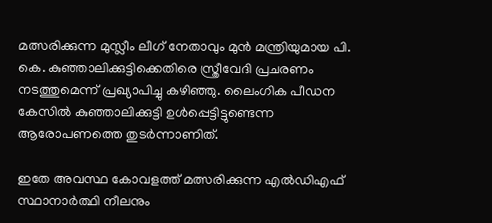മത്സരിക്കുന്ന മുസ്ലീം ലീഗ് നേതാവും മുന്‍ മന്ത്രിയുമായ പി. കെ. കുഞ്ഞാലിക്കുട്ടിക്കെതിരെ സ്ത്രീവേദി പ്രചരണം നടത്തുമെന്ന് പ്രഖ്യാപിച്ചു കഴിഞ്ഞു. ലൈംഗിക പീഡന കേസില്‍ കുഞ്ഞാലിക്കുട്ടി ഉള്‍പ്പെട്ടിട്ടുണ്ടെന്ന ആരോപണത്തെ തുടര്‍ന്നാണിത്.

ഇതേ അവസ്ഥ കോവളത്ത് മത്സരിക്കുന്ന എല്‍ഡിഎഫ് സ്ഥാനാര്‍ത്ഥി നീലനും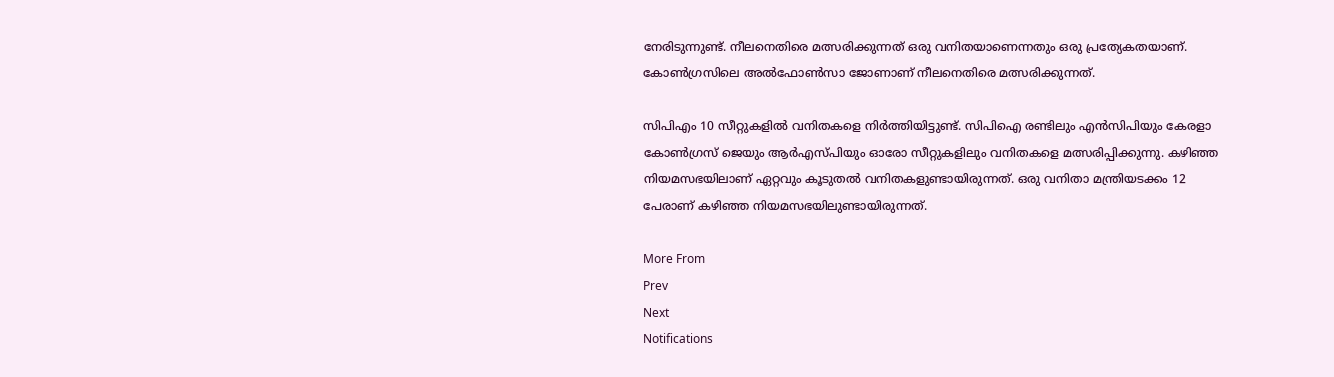നേരിടുന്നുണ്ട്. നീലനെതിരെ മത്സരിക്കുന്നത് ഒരു വനിതയാണെന്നതും ഒരു പ്രത്യേകതയാണ്. കോണ്‍ഗ്രസിലെ അല്‍ഫോണ്‍സാ ജോണാണ് നീലനെതിരെ മത്സരിക്കുന്നത്.

സിപിഎം 10 സീറ്റുകളില്‍ വനിതകളെ നിര്‍ത്തിയിട്ടുണ്ട്. സിപിഐ രണ്ടിലും എന്‍സിപിയും കേരളാ കോണ്‍ഗ്രസ് ജെയും ആര്‍എസ്പിയും ഓരോ സീറ്റുകളിലും വനിതകളെ മത്സരിപ്പിക്കുന്നു. കഴിഞ്ഞ നിയമസഭയിലാണ് ഏറ്റവും കൂടുതല്‍ വനിതകളുണ്ടായിരുന്നത്. ഒരു വനിതാ മന്ത്രിയടക്കം 12 പേരാണ് കഴിഞ്ഞ നിയമസഭയിലുണ്ടായിരുന്നത്.

More From
Prev
Next
Notifications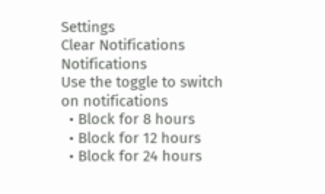Settings
Clear Notifications
Notifications
Use the toggle to switch on notifications
  • Block for 8 hours
  • Block for 12 hours
  • Block for 24 hours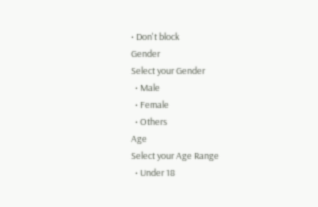• Don't block
Gender
Select your Gender
  • Male
  • Female
  • Others
Age
Select your Age Range
  • Under 18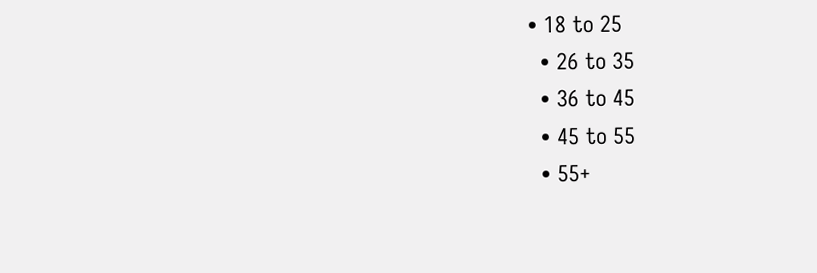• 18 to 25
  • 26 to 35
  • 36 to 45
  • 45 to 55
  • 55+